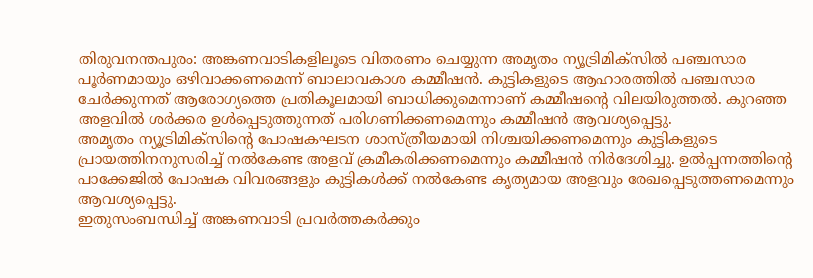തിരുവനന്തപുരം: അങ്കണവാടികളിലൂടെ വിതരണം ചെയ്യുന്ന അമൃതം ന്യൂട്രിമിക്സിൽ പഞ്ചസാര പൂർണമായും ഒഴിവാക്കണമെന്ന് ബാലാവകാശ കമ്മീഷൻ. കുട്ടികളുടെ ആഹാരത്തിൽ പഞ്ചസാര ചേർക്കുന്നത് ആരോഗ്യത്തെ പ്രതികൂലമായി ബാധിക്കുമെന്നാണ് കമ്മീഷന്റെ വിലയിരുത്തൽ. കുറഞ്ഞ അളവിൽ ശർക്കര ഉൾപ്പെടുത്തുന്നത് പരിഗണിക്കണമെന്നും കമ്മീഷൻ ആവശ്യപ്പെട്ടു.
അമൃതം ന്യൂട്രിമിക്സിന്റെ പോഷകഘടന ശാസ്ത്രീയമായി നിശ്ചയിക്കണമെന്നും കുട്ടികളുടെ പ്രായത്തിനനുസരിച്ച് നൽകേണ്ട അളവ് ക്രമീകരിക്കണമെന്നും കമ്മീഷൻ നിർദേശിച്ചു. ഉൽപ്പന്നത്തിന്റെ പാക്കേജിൽ പോഷക വിവരങ്ങളും കുട്ടികൾക്ക് നൽകേണ്ട കൃത്യമായ അളവും രേഖപ്പെടുത്തണമെന്നും ആവശ്യപ്പെട്ടു.
ഇതുസംബന്ധിച്ച് അങ്കണവാടി പ്രവർത്തകർക്കും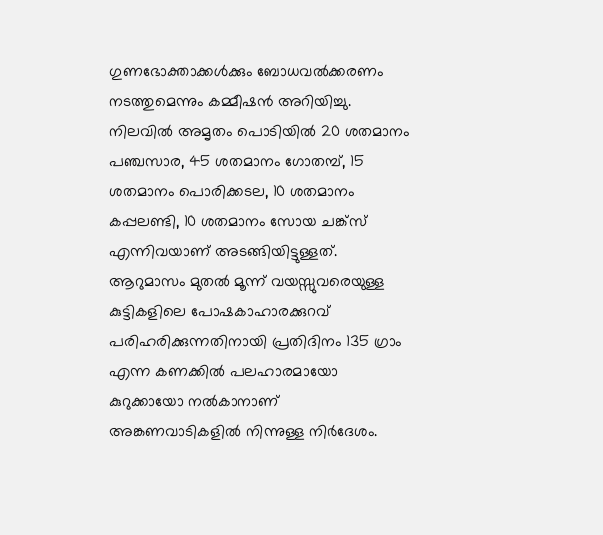ഗുണഭോക്താക്കൾക്കും ബോധവൽക്കരണം നടത്തുമെന്നും കമ്മീഷൻ അറിയിച്ചു.
നിലവിൽ അമൃതം പൊടിയിൽ 20 ശതമാനം പഞ്ചസാര, 45 ശതമാനം ഗോതമ്പ്, 15 ശതമാനം പൊരിക്കടല, 10 ശതമാനം കപ്പലണ്ടി, 10 ശതമാനം സോയ ചങ്ക്സ് എന്നിവയാണ് അടങ്ങിയിട്ടുള്ളത്. ആറുമാസം മുതൽ മൂന്ന് വയസ്സുവരെയുള്ള കുട്ടികളിലെ പോഷകാഹാരക്കുറവ് പരിഹരിക്കുന്നതിനായി പ്രതിദിനം 135 ഗ്രാം എന്ന കണക്കിൽ പലഹാരമായോ കുറുക്കായോ നൽകാനാണ് അങ്കണവാടികളിൽ നിന്നുള്ള നിർദേശം.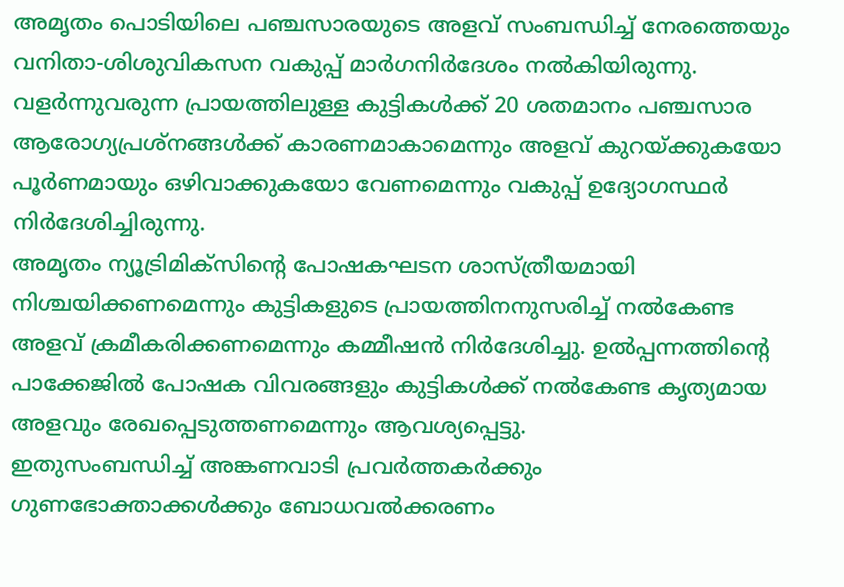അമൃതം പൊടിയിലെ പഞ്ചസാരയുടെ അളവ് സംബന്ധിച്ച് നേരത്തെയും വനിതാ-ശിശുവികസന വകുപ്പ് മാർഗനിർദേശം നൽകിയിരുന്നു. വളർന്നുവരുന്ന പ്രായത്തിലുള്ള കുട്ടികൾക്ക് 20 ശതമാനം പഞ്ചസാര ആരോഗ്യപ്രശ്നങ്ങൾക്ക് കാരണമാകാമെന്നും അളവ് കുറയ്ക്കുകയോ പൂർണമായും ഒഴിവാക്കുകയോ വേണമെന്നും വകുപ്പ് ഉദ്യോഗസ്ഥർ നിർദേശിച്ചിരുന്നു.
അമൃതം ന്യൂട്രിമിക്സിന്റെ പോഷകഘടന ശാസ്ത്രീയമായി നിശ്ചയിക്കണമെന്നും കുട്ടികളുടെ പ്രായത്തിനനുസരിച്ച് നൽകേണ്ട അളവ് ക്രമീകരിക്കണമെന്നും കമ്മീഷൻ നിർദേശിച്ചു. ഉൽപ്പന്നത്തിന്റെ പാക്കേജിൽ പോഷക വിവരങ്ങളും കുട്ടികൾക്ക് നൽകേണ്ട കൃത്യമായ അളവും രേഖപ്പെടുത്തണമെന്നും ആവശ്യപ്പെട്ടു.
ഇതുസംബന്ധിച്ച് അങ്കണവാടി പ്രവർത്തകർക്കും ഗുണഭോക്താക്കൾക്കും ബോധവൽക്കരണം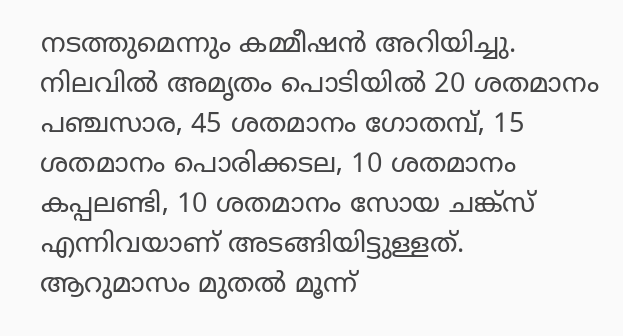നടത്തുമെന്നും കമ്മീഷൻ അറിയിച്ചു.
നിലവിൽ അമൃതം പൊടിയിൽ 20 ശതമാനം പഞ്ചസാര, 45 ശതമാനം ഗോതമ്പ്, 15 ശതമാനം പൊരിക്കടല, 10 ശതമാനം കപ്പലണ്ടി, 10 ശതമാനം സോയ ചങ്ക്സ് എന്നിവയാണ് അടങ്ങിയിട്ടുള്ളത്. ആറുമാസം മുതൽ മൂന്ന്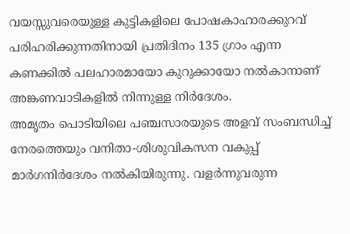വയസ്സുവരെയുള്ള കുട്ടികളിലെ പോഷകാഹാരക്കുറവ് പരിഹരിക്കുന്നതിനായി പ്രതിദിനം 135 ഗ്രാം എന്ന കണക്കിൽ പലഹാരമായോ കുറുക്കായോ നൽകാനാണ് അങ്കണവാടികളിൽ നിന്നുള്ള നിർദേശം.
അമൃതം പൊടിയിലെ പഞ്ചസാരയുടെ അളവ് സംബന്ധിച്ച് നേരത്തെയും വനിതാ-ശിശുവികസന വകുപ്പ് മാർഗനിർദേശം നൽകിയിരുന്നു. വളർന്നുവരുന്ന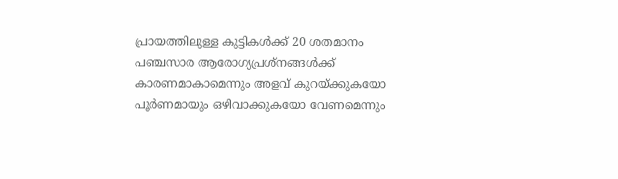പ്രായത്തിലുള്ള കുട്ടികൾക്ക് 20 ശതമാനം പഞ്ചസാര ആരോഗ്യപ്രശ്നങ്ങൾക്ക് കാരണമാകാമെന്നും അളവ് കുറയ്ക്കുകയോ പൂർണമായും ഒഴിവാക്കുകയോ വേണമെന്നും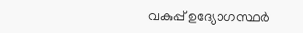വകുപ്പ് ഉദ്യോഗസ്ഥർ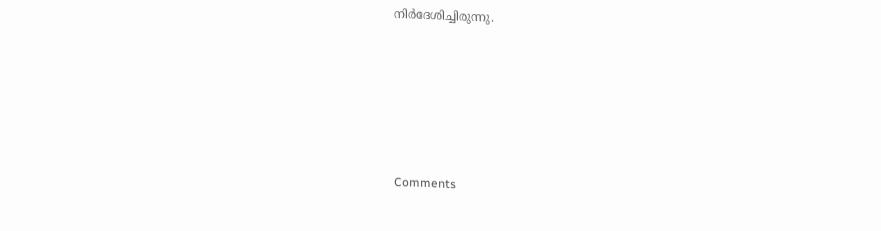നിർദേശിച്ചിരുന്നു.







Comments